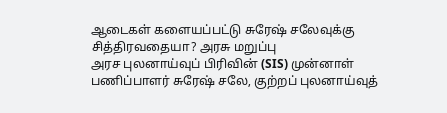ஆடைகள் களையப்பட்டு சுரேஷ் சலேவுக்கு சித்திரவதையா? அரசு மறுப்பு
அரச புலனாய்வுப் பிரிவின் (SIS) முன்னாள் பணிப்பாளர் சுரேஷ் சலே, குற்றப் புலனாய்வுத்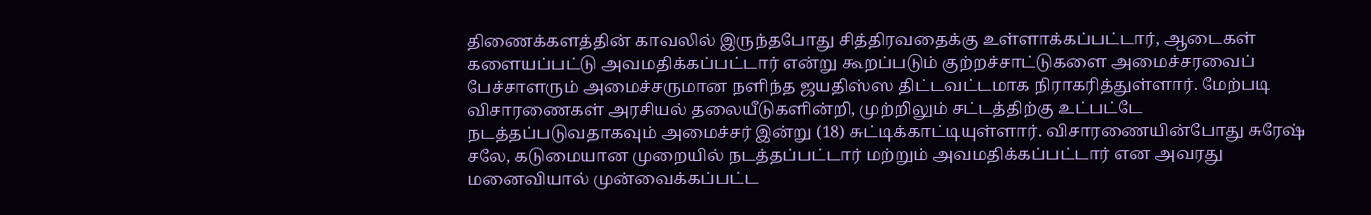திணைக்களத்தின் காவலில் இருந்தபோது சித்திரவதைக்கு உள்ளாக்கப்பட்டார், ஆடைகள் களையப்பட்டு அவமதிக்கப்பட்டார் என்று கூறப்படும் குற்றச்சாட்டுகளை அமைச்சரவைப் பேச்சாளரும் அமைச்சருமான நளிந்த ஜயதிஸ்ஸ திட்டவட்டமாக நிராகரித்துள்ளார். மேற்படி விசாரணைகள் அரசியல் தலையீடுகளின்றி, முற்றிலும் சட்டத்திற்கு உட்பட்டே நடத்தப்படுவதாகவும் அமைச்சர் இன்று (18) சுட்டிக்காட்டியுள்ளார். விசாரணையின்போது சுரேஷ் சலே, கடுமையான முறையில் நடத்தப்பட்டார் மற்றும் அவமதிக்கப்பட்டார் என அவரது மனைவியால் முன்வைக்கப்பட்ட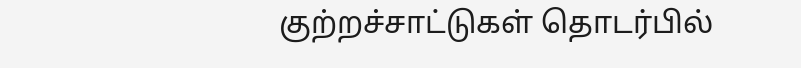குற்றச்சாட்டுகள் தொடர்பில்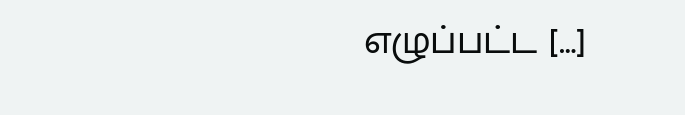எழுப்பட்ட […]